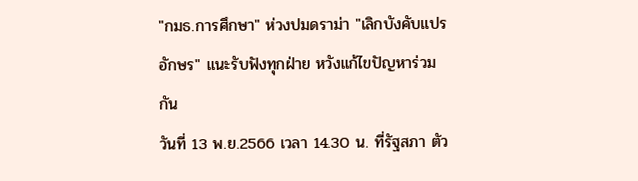"กมธ.การศึกษา" ห่วงปมดราม่า "เลิกบังคับแปรอักษร" แนะรับฟังทุกฝ่าย หวังแก้ไขปัญหาร่วมกัน
วันที่ 13 พ.ย.2566 เวลา 14.30 น. ที่รัฐสภา ตัว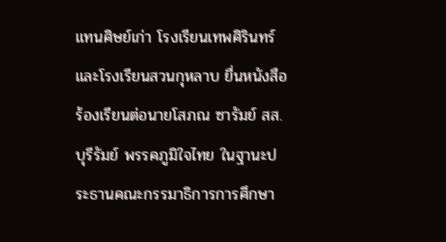แทนศิษย์เก่า โรงเรียนเทพศิรินทร์ และโรงเรียนสวนกุหลาบ ยื่นหนังสือร้องเรียนต่อนายโสภณ ซารัมย์ สส.บุรีรัมย์ พรรคภูมิใจไทย ในฐานะประธานคณะกรรมาธิการการศึกษา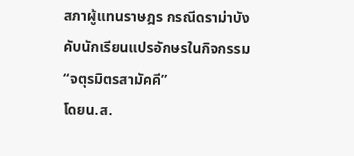สภาผู้แทนราษฎร กรณีดราม่าบังคับนักเรียนแปรอักษรในกิจกรรม “จตุรมิตรสามัคคี”
โดยน.ส.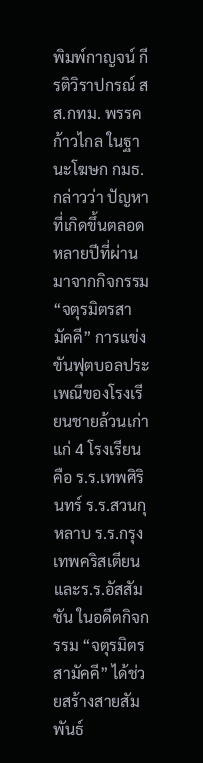พิมพ์กาญจน์ กีรติวิราปกรณ์ สส.กทม. พรรคก้าวไกล ในฐานะโฆษก กมธ. กล่าวว่า ปัญหาที่เกิดขึ้นตลอดหลายปีที่ผ่านมาจากกิจกรรม “จตุรมิตรสามัคคี” การแข่งขันฟุตบอลประเพณีของโรงเรียนชายล้วนเก่าแก่ 4 โรงเรียน คือ ร.ร.เทพศิรินทร์ ร.ร.สวนกุหลาบ ร.ร.กรุงเทพคริสเตียน และร.ร.อัสสัมชัน ในอดีตกิจกรรม “จตุรมิตรสามัคคี” ได้ช่วยสร้างสายสัมพันธ์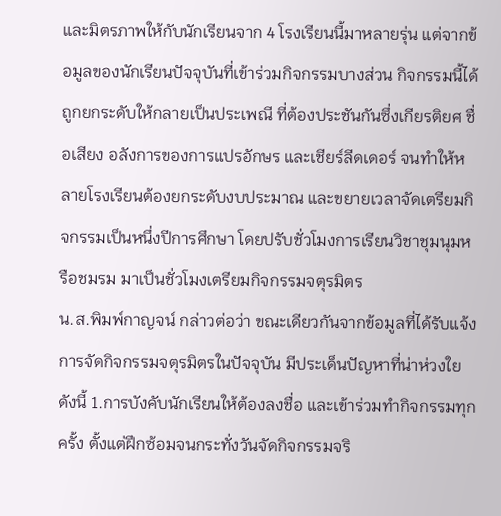และมิตรภาพให้กับนักเรียนจาก 4 โรงเรียนนี้มาหลายรุ่น แต่จากข้อมูลของนักเรียนปัจจุบันที่เข้าร่วมกิจกรรมบางส่วน กิจกรรมนี้ได้ถูกยกระดับให้กลายเป็นประเพณี ที่ต้องประชันกันซึ่งเกียรติยศ ชื่อเสียง อลังการของการแปรอักษร และเชียร์ลีดเดอร์ จนทำให้หลายโรงเรียนต้องยกระดับงบประมาณ และขยายเวลาจัดเตรียมกิจกรรมเป็นหนึ่งปีการศึกษา โดยปรับชั่วโมงการเรียนวิชาชุมนุมหรือชมรม มาเป็นชั่วโมงเตรียมกิจกรรมจตุรมิตร
น.ส.พิมพ์กาญจน์ กล่าวต่อว่า ขณะเดียวกันจากข้อมูลที่ได้รับแจ้ง การจัดกิจกรรมจตุรมิตรในปัจจุบัน มีประเด็นปัญหาที่น่าห่วงใย ดังนี้ 1.การบังคับนักเรียนให้ต้องลงชื่อ และเข้าร่วมทำกิจกรรมทุกครั้ง ตั้งแต่ฝึกซ้อมจนกระทั่งวันจัดกิจกรรมจริ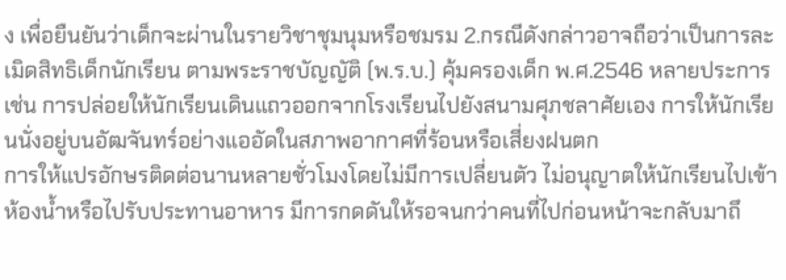ง เพื่อยืนยันว่าเด็กจะผ่านในรายวิชาชุมนุมหรือชมรม 2.กรณีดังกล่าวอาจถือว่าเป็นการละเมิดสิทธิเด็กนักเรียน ตามพระราชบัญญัติ (พ.ร.บ.) คุ้มครองเด็ก พ.ศ.2546 หลายประการ เช่น การปล่อยให้นักเรียนเดินแถวออกจากโรงเรียนไปยังสนามศุภชลาศัยเอง การให้นักเรียนนั่งอยู่บนอัฒจันทร์อย่างแออัดในสภาพอากาศที่ร้อนหรือเสี่ยงฝนตก
การให้แปรอักษรติดต่อนานหลายชั่วโมงโดยไม่มีการเปลี่ยนตัว ไม่อนุญาตให้นักเรียนไปเข้าห้องน้ำหรือไปรับประทานอาหาร มีการกดดันให้รอจนกว่าคนที่ไปก่อนหน้าจะกลับมาถึ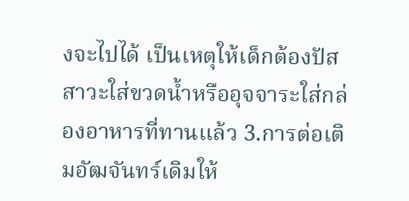งจะไปได้ เป็นเหตุให้เด็กต้องปัสสาวะใส่ขวดน้ำหรืออุจจาระใส่กล่องอาหารที่ทานแล้ว 3.การต่อเติมอัฒจันทร์เดิมให้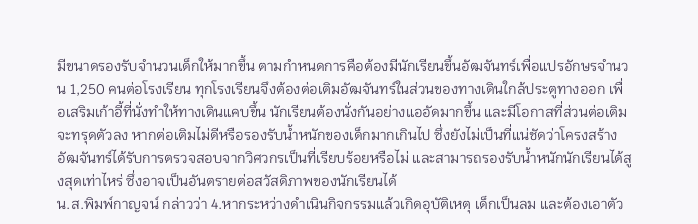มีขนาดรองรับจำนวนเด็กให้มากขึ้น ตามกำหนดการคือต้องมีนักเรียนขึ้นอัฒจันทร์เพื่อแปรอักษรจำนวน 1,250 คนต่อโรงเรียน ทุกโรงเรียนจึงต้องต่อเติมอัฒจันทร์ในส่วนของทางเดินใกล้ประตูทางออก เพื่อเสริมเก้าอี้ที่นั่งทำให้ทางเดินแคบขึ้น นักเรียนต้องนั่งกันอย่างแออัดมากขึ้น และมีโอกาสที่ส่วนต่อเติมจะทรุดตัวลง หากต่อเติมไม่ดีหรือรองรับน้ำหนักของเด็กมากเกินไป ซึ่งยังไม่เป็นที่แน่ชัดว่าโครงสร้างอัฒจันทร์ได้รับการตรวจสอบจากวิศวกรเป็นที่เรียบร้อยหรือไม่ และสามารถรองรับน้ำหนักนักเรียนได้สูงสุดเท่าไหร่ ซึ่งอาจเป็นอันตรายต่อสวัสดิภาพของนักเรียนได้
น.ส.พิมพ์กาญจน์ กล่าวว่า 4.หากระหว่างดำเนินกิจกรรมแล้วเกิดอุบัติเหตุ เด็กเป็นลม และต้องเอาตัว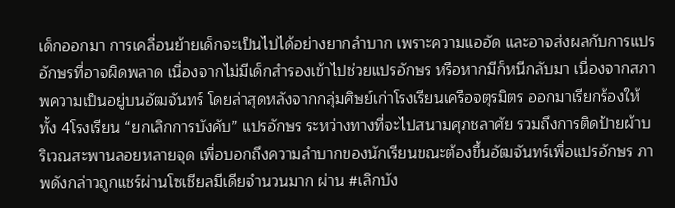เด็กออกมา การเคลื่อนย้ายเด็กจะเป็นไปได้อย่างยากลำบาก เพราะความแออัด และอาจส่งผลกับการแปรอักษรที่อาจผิดพลาด เนื่องจากไม่มีเด็กสำรองเข้าไปช่วยแปรอักษร หรือหากมีก็หนีกลับมา เนื่องจากสภาพความเป็นอยู่บนอัฒจันทร์ โดยล่าสุดหลังจากกลุ่มศิษย์เก่าโรงเรียนเครือจตุรมิตร ออกมาเรียกร้องให้ทั้ง 4โรงเรียน “ยกเลิกการบังคับ” แปรอักษร ระหว่างทางที่จะไปสนามศุภชลาศัย รวมถึงการติดป้ายผ้าบริเวณสะพานลอยหลายจุด เพื่อบอกถึงความลำบากของนักเรียนขณะต้องขึ้นอัฒจันทร์เพื่อแปรอักษร ภาพดังกล่าวถูกแชร์ผ่านโซเชียลมีเดียจำนวนมาก ผ่าน #เลิกบัง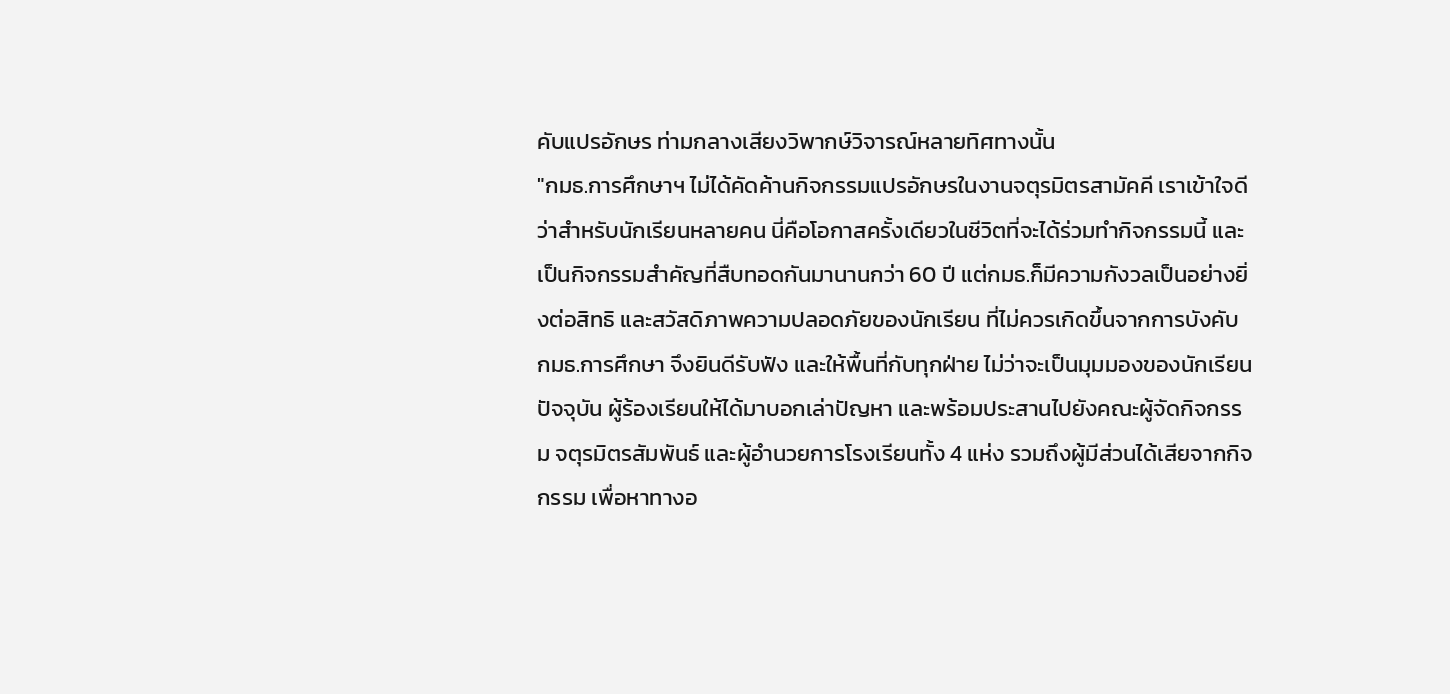คับแปรอักษร ท่ามกลางเสียงวิพากษ์วิจารณ์หลายทิศทางนั้น
"กมธ.การศึกษาฯ ไม่ได้คัดค้านกิจกรรมแปรอักษรในงานจตุรมิตรสามัคคี เราเข้าใจดีว่าสำหรับนักเรียนหลายคน นี่คือโอกาสครั้งเดียวในชีวิตที่จะได้ร่วมทำกิจกรรมนี้ และเป็นกิจกรรมสำคัญที่สืบทอดกันมานานกว่า 60 ปี แต่กมธ.ก็มีความกังวลเป็นอย่างยิ่งต่อสิทธิ และสวัสดิภาพความปลอดภัยของนักเรียน ที่ไม่ควรเกิดขึ้นจากการบังคับ กมธ.การศึกษา จึงยินดีรับฟัง และให้พื้นที่กับทุกฝ่าย ไม่ว่าจะเป็นมุมมองของนักเรียนปัจจุบัน ผู้ร้องเรียนให้ได้มาบอกเล่าปัญหา และพร้อมประสานไปยังคณะผู้จัดกิจกรรม จตุรมิตรสัมพันธ์ และผู้อำนวยการโรงเรียนทั้ง 4 แห่ง รวมถึงผู้มีส่วนได้เสียจากกิจกรรม เพื่อหาทางอ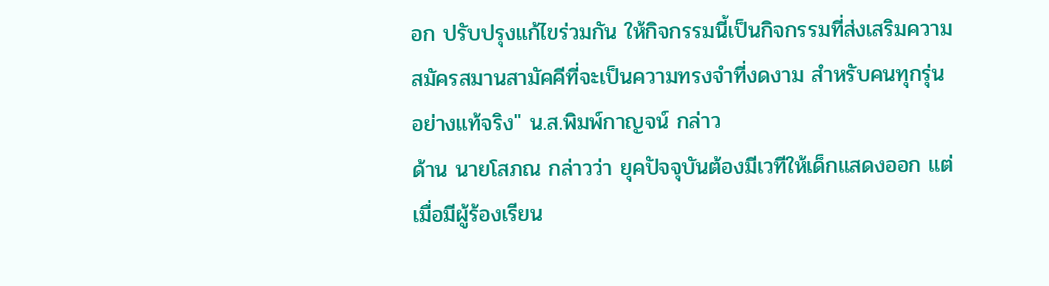อก ปรับปรุงแก้ไขร่วมกัน ให้กิจกรรมนี้เป็นกิจกรรมที่ส่งเสริมความสมัครสมานสามัคคีที่จะเป็นความทรงจำที่งดงาม สำหรับคนทุกรุ่นอย่างแท้จริง" น.ส.พิมพ์กาญจน์ กล่าว
ด้าน นายโสภณ กล่าวว่า ยุคปัจจุบันต้องมีเวทีให้เด็กแสดงออก แต่เมื่อมีผู้ร้องเรียน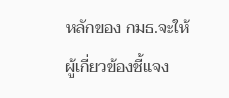หลักของ กมธ.จะให้ผู้เกี่ยวข้องชี้แจง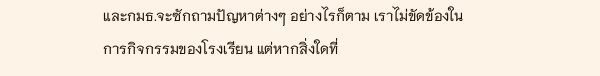และกมธ.จะซักถามปัญหาต่างๆ อย่างไรก็ตาม เราไม่ขัดข้องในการกิจกรรมของโรงเรียน แต่หากสิ่งใดที่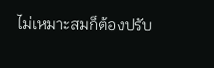ไม่เหมาะสมก็ต้องปรับ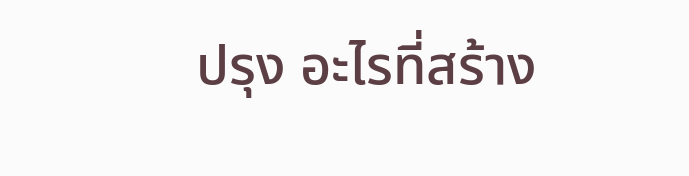ปรุง อะไรที่สร้าง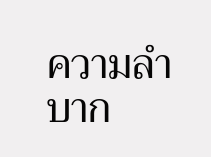ความลำบาก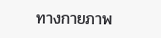ทางกายภาพ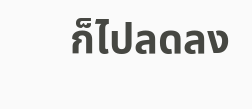ก็ไปลดลง